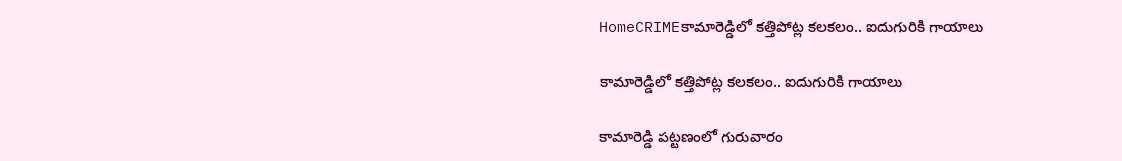HomeCRIMEకామారెడ్డిలో కత్తిపోట్ల కలకలం.. ఐదుగురికి గాయాలు

కామారెడ్డిలో కత్తిపోట్ల కలకలం.. ఐదుగురికి గాయాలు

కామారెడ్డి పట్టణంలో గురువారం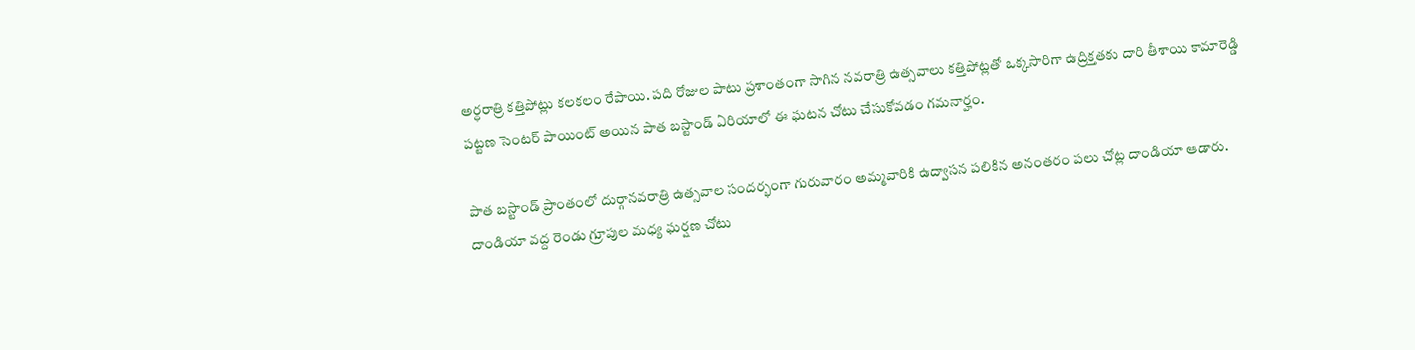అర్ధరాత్రి కత్తిపోట్లు కలకలం రేపాయి. పది రోజుల పాటు ప్రశాంతంగా సాగిన నవరాత్రి ఉత్సవాలు కత్తిపోట్లతో ఒక్కసారిగా ఉద్రిక్తతకు దారి తీశాయి కామారెడ్డి పట్టణ సెంటర్ పాయింట్ అయిన పాత బస్టాండ్ ఏరియాలో ఈ ఘటన చోటు చేసుకోవడం గమనార్హం.

పాత బస్టాండ్ ప్రాంతంలో దుర్గానవరాత్రి ఉత్సవాల సందర్భంగా గురువారం అమ్మవారికి ఉద్వాసన పలికిన అనంతరం పలు చోట్ల దాండియా ఆడారు. దాండియా వద్ద రెండు గ్రూపుల మధ్య ఘర్షణ చోటు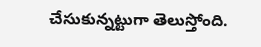చేసుకున్నట్టుగా తెలుస్తోంది.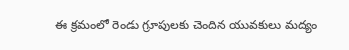ఈ క్రమంలో రెండు గ్రూపులకు చెందిన యువకులు మద్యం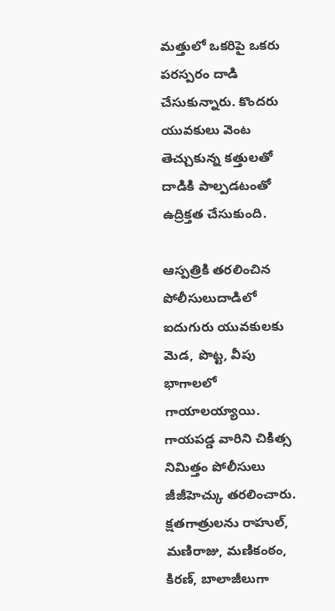మత్తులో ఒకరిపై ఒకరు పరస్పరం దాడి చేసుకున్నారు. కొందరు యువకులు వెంట తెచ్చుకున్న కత్తులతో దాడికి పాల్పడటంతో ఉద్రిక్తత చేసుకుంది.

ఆస్పత్రికి తరలించిన పోలీసులుదాడిలో ఐదుగురు యువకులకు మెడ, పొట్ట, వీపు భాగాలలో గాయాలయ్యాయి. గాయపడ్డ వారిని చికిత్స నిమిత్తం పోలీసులు జీజీహెచ్కు తరలించారు. క్షతగాత్రులను రాహుల్, మణిరాజు, మణికంఠం, కిరణ్, బాలాజీలుగా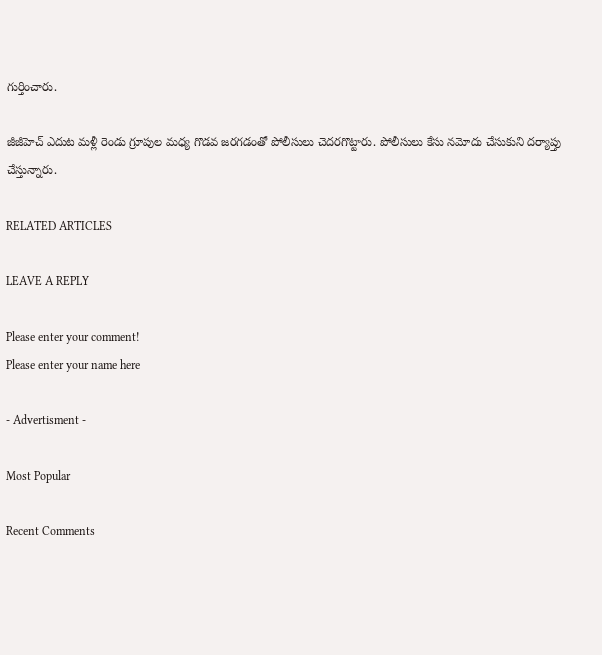గుర్తించారు.

జీజీహెచ్ ఎదుట మళ్లీ రెండు గ్రూపుల మధ్య గొడవ జరగడంతో పోలీసులు చెదరగొట్టారు. పోలీసులు కేసు నమోదు చేసుకుని దర్యాప్తు చేస్తున్నారు.

RELATED ARTICLES

LEAVE A REPLY

Please enter your comment!
Please enter your name here

- Advertisment -

Most Popular

Recent Comments